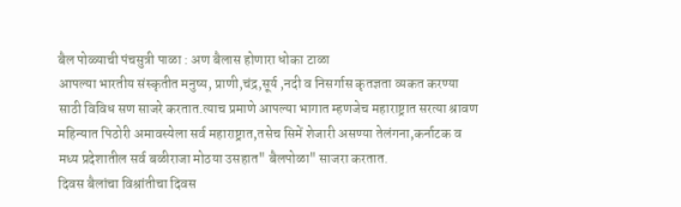बैल पोळ्याची पंचसुत्री पाळा : अण बैलास होणारा धोका टाळा
आपल्या भारतीय संस्कृतीत मनुष्य, प्राणी,चंद्र,सूर्य ,नदी व निसर्गास कृतज्ञता व्यकत करण्या साठी विविध सण साजरे करतात.त्याच प्रमाणे आपल्या भागात म्हणजेच महाराष्ट्रात सरत्या श्रावण महिन्यात पिठोरी अमावस्येला सर्व महाराष्ट्रात,तसेच सिमें शेजारी असण्या तेलंगना,कर्नाटक व मध्य प्रदेशातील सर्व बळीराजा मोठया उसहात" बैलपोळा" साजरा करतात.
दिवस बैलांचा विश्रांतीचा दिवस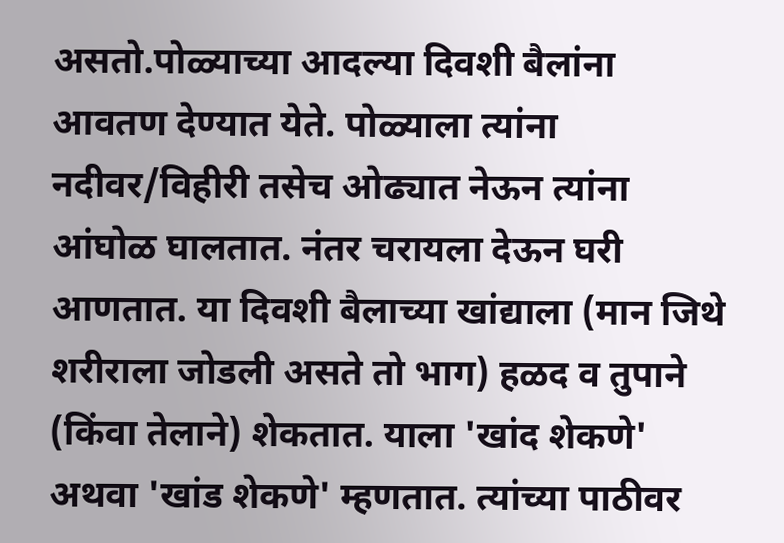असतो.पोळ्याच्या आदल्या दिवशी बैलांना आवतण देण्यात येते. पोळ्याला त्यांना नदीवर/विहीरी तसेच ओढ्यात नेऊन त्यांना आंघोळ घालतात. नंतर चरायला देऊन घरी आणतात. या दिवशी बैलाच्या खांद्याला (मान जिथे शरीराला जोडली असते तो भाग) हळद व तुपाने (किंवा तेलाने) शेकतात. याला 'खांद शेकणे' अथवा 'खांड शेकणे' म्हणतात. त्यांच्या पाठीवर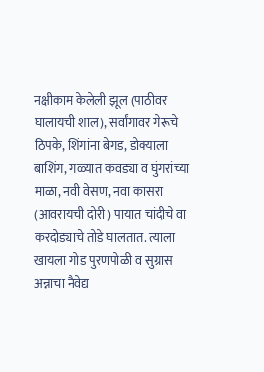नक्षीकाम केलेली झूल (पाठीवर घालायची शाल), सर्वांगावर गेरूचे ठिपके, शिंगांना बेगड, डोक्याला बाशिंग, गळ्यात कवड्या व घुंगरांच्या माळा, नवी वेसण, नवा कासरा (आवरायची दोरी) पायात चांदीचे वा करदोड्याचे तोडे घालतात. त्याला खायला गोड पुरणपोळी व सुग्रास अन्नाचा नैवेद्य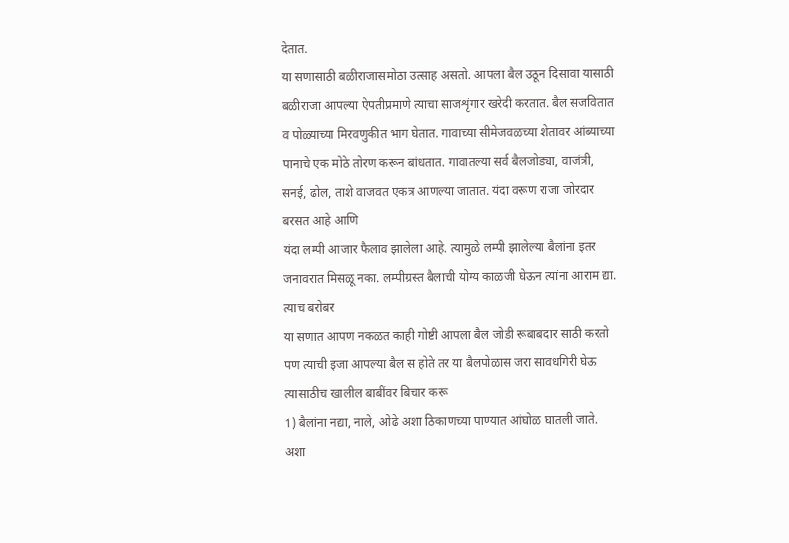देतात.
या सणासाठी बळीराजासमोठा उत्साह असतो. आपला बैल उठून दिसावा यासाठी बळीराजा आपल्या ऐपतीप्रमाणे त्याचा साजशृंगार खरेदी करतात. बैल सजवितात व पोळ्याच्या मिरवणुकीत भाग घेतात. गावाच्या सीमेजवळच्या शेतावर आंब्याच्या पानाचे एक मोठे तोरण करून बांधतात. गावातल्या सर्व बैलजोड्या, वाजंत्री, सनई, ढोल, ताशे वाजवत एकत्र आणल्या जातात. यंदा वरूण राजा जोरदार बरसत आहे आणि
यंदा लम्पी आजार फैलाव झालेला आहे. त्यामुळे लम्पी झालेल्या बैलांना इतर जनावरात मिसळू नका. लम्पीग्रस्त बैलाची योग्य काळजी घेऊन त्यांना आराम द्या. त्याच बरोबर
या सणात आपण नकळत काही गोष्टी आपला बैल जोडी रूबाबदार साठी करतो पण त्याची इजा आपल्या बैल स होते तर या बैलपोळास जरा सावधगिरी घेऊ त्यासाठीच खालील बाबींवर बिचार करू
1) बैलांना नद्या, नाले, ओढे अशा ठिकाणच्या पाण्यात आंघोळ घातली जाते. अशा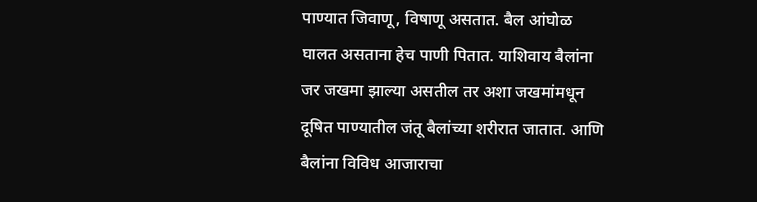पाण्यात जिवाणू, विषाणू असतात. बैल आंघोळ घालत असताना हेच पाणी पितात. याशिवाय बैलांना जर जखमा झाल्या असतील तर अशा जखमांमधून दूषित पाण्यातील जंतू बैलांच्या शरीरात जातात. आणि बैलांना विविध आजाराचा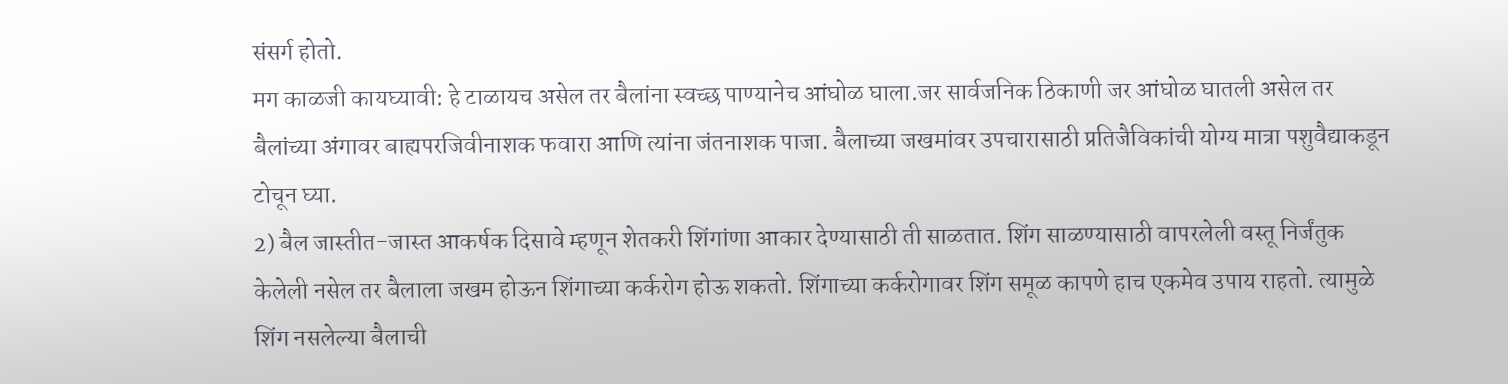संसर्ग होतो.
मग काळजी कायघ्यावी: हे टाळायच असेल तर बैलांना स्वच्छ पाण्यानेच आंघोळ घाला.जर सार्वजनिक ठिकाणी जर आंघोळ घातली असेल तर बैलांच्या अंगावर बाह्यपरजिवीनाशक फवारा आणि त्यांना जंतनाशक पाजा. बैलाच्या जखमांवर उपचारासाठी प्रतिजैविकांची योग्य मात्रा पशुवैद्याकडून टोचून घ्या.
2) बैल जास्तीत-जास्त आकर्षक दिसावे म्हणून शेतकरी शिंगांणा आकार देण्यासाठी ती साळतात. शिंग साळण्यासाठी वापरलेली वस्तू निर्जंतुक केलेली नसेल तर बैलाला जखम होऊन शिंगाच्या कर्करोग होऊ शकतो. शिंगाच्या कर्करोगावर शिंग समूळ कापणे हाच एकमेव उपाय राहतो. त्यामुळे शिंग नसलेल्या बैलाची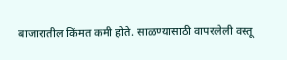बाजारातील किंमत कमी होते. साळण्यासाठी वापरलेली वस्तू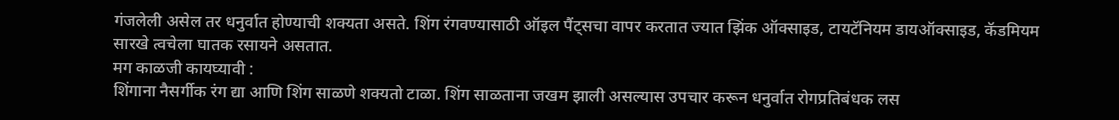गंजलेली असेल तर धनुर्वात होण्याची शक्यता असते. शिंग रंगवण्यासाठी ऑइल पैंट्सचा वापर करतात ज्यात झिंक ऑक्साइड, टायटॅनियम डायऑक्साइड, कॅडमियम सारखे त्वचेला घातक रसायने असतात.
मग काळजी कायघ्यावी :
शिंगाना नैसर्गीक रंग द्या आणि शिंग साळणे शक्यतो टाळा. शिंग साळताना जखम झाली असल्यास उपचार करून धनुर्वात रोगप्रतिबंधक लस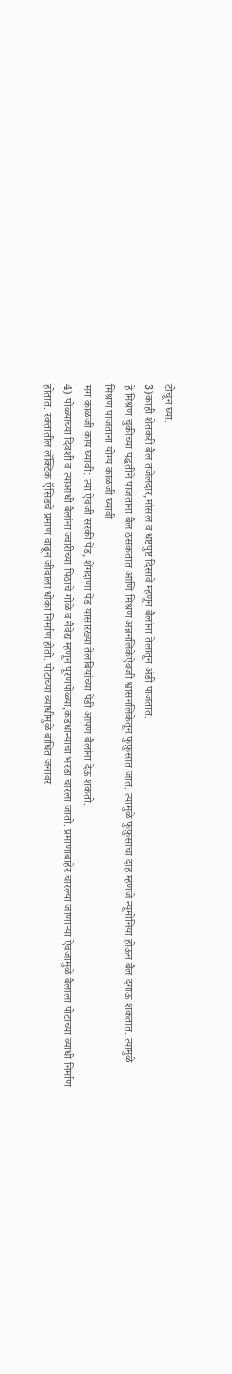टोचून घ्या.
3)काही शेतकरी बैल तजेलदार,मांसल व धष्टपुष्ट दिसावे म्हणून बैलांना तेलातून अंडी पाजतात.
हे मिश्रण चुकीच्या पद्धतीने पाजताना बैल ठसकतात आणि मिश्रण अन्ननलिकेऐवजी श्वासनलिकेतून फुफ़ुसात जात. त्यामुळे फुफ़ुसाचा दाह म्हणजे न्यूमोनिया होऊन बैल दगाऊ शकतात. त्यामुळे
मिश्रण पाजताना योग्य काळजी घ्यावी
मग काळजी काय घ्यावी: त्या ऐवजी सरकी पेंड, शेंगदाणा पेंड यासारख्या तेलबियांच्या पेंडी आपण बैलांना देऊ शकतो.
4) पोळ्याच्या दिवशी व त्याआधी बैलांना ज्वारीच्या पिठाचे गोळे व नैवेद्य म्हणून पूरणपोळ्या,कडधान्याचा भरडा चारला जातो. प्रमाणाबाहेर चारल्या जाणाऱ्या ऐवजामुळे बैलाला पोटाच्या व्याधी निर्माण होतात. रक्तातील लॅक्टिक ऍसिडचे प्रमाण वाढून जीवाला धोका निर्माण होतो. पोटाच्या व्याधीमुळे बाधित जनावर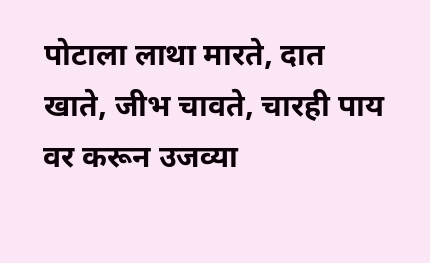पोटाला लाथा मारते, दात खाते, जीभ चावते, चारही पाय वर करून उजव्या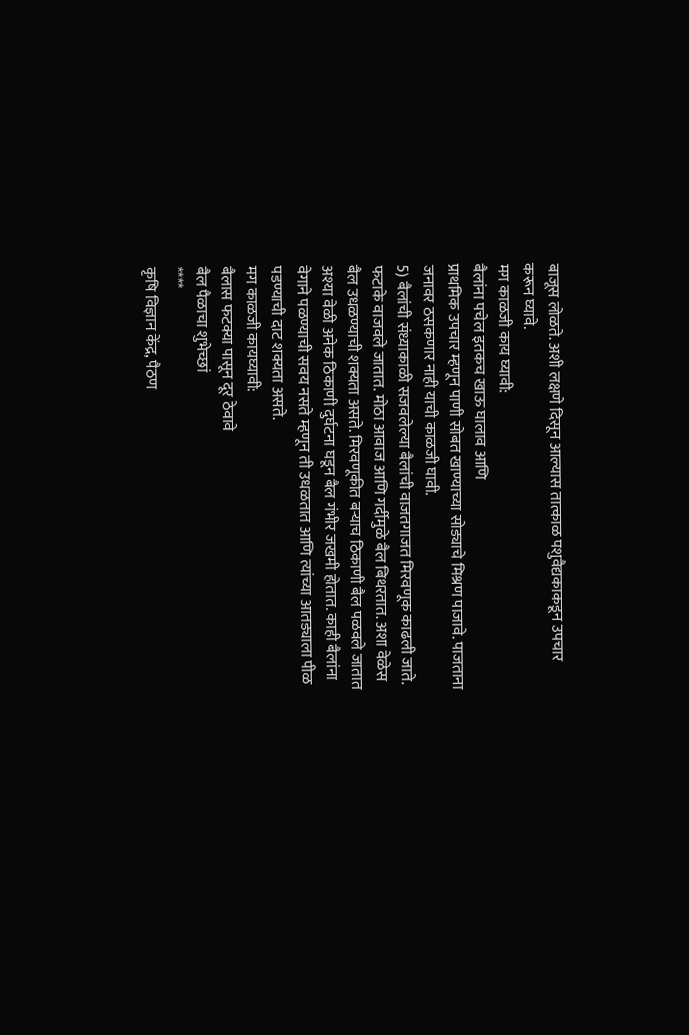बाजूस लोळते. अशी लक्षणे दिसून आल्यास तात्काळ पशुवैद्यकाकडून उपचार करून घ्यावे.
मग काळजी काय घ्यावी:
बैलांना पचेल इतकच खाऊ घालाव आणि
प्राथमिक उपचार म्हणून पाणी सोबत खाण्याच्या सोड्याचे मिश्रण पाजावे. पाजताना जनावर ठसकणार नाही याची काळजी घावी.
5) बैलांची संध्याकाळी सजवलेल्या बैलांची वाजतगाजत मिरवणूक काढली जाते. फटाके वाजवले जातात. मोठा आवाज आणि गर्दीमुळे बैल बिथरतात. अशा वेळेस बैल उधळण्याची शक्यता असते. मिरवणूकीत बऱ्याच ठिकाणी बैल पळवले जातात अश्या वेळी अनेक ठिकाणी दुर्घटना घडून बैल गंभीर जखमी होतात. काही बैलांना वेगाने पळण्याची सवय नसते म्हणून ती उधळतात आणि त्यांच्या आतड्याला पीळ पडण्याची दाट शक्यता असते.
मग काळजी कायघ्यावी:
बैलास फटक्या पासून दूर ठेवावे
बैल पैळाचा शुभेच्छां
****
कृषि विज्ञान केंद्र, पैठण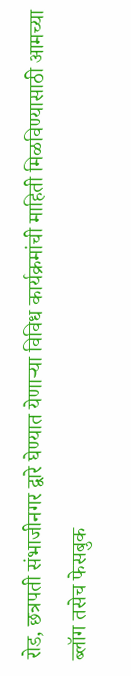रोड, छत्रपती संभाजीनगर द्वारे घेण्यात येणाऱ्या विविध कार्यक्रमांची माहिती मिळविण्यासाठी आमच्या ब्लॉग तसेच फेसबुक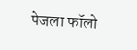पेजला फॉलो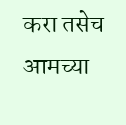करा तसेच आमच्या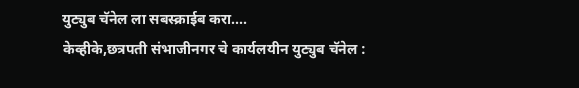युट्युब चॅनेल ला सबस्क्राईब करा....
केव्हीके,छत्रपती संभाजीनगर चे कार्यलयीन युट्युब चॅनेल :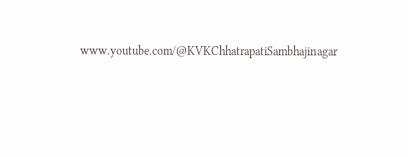www.youtube.com/@KVKChhatrapatiSambhajinagar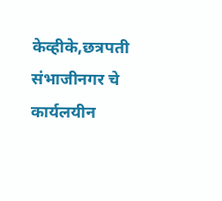केव्हीके,छत्रपती संभाजीनगर चे कार्यलयीन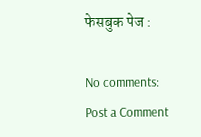फेसबुक पेज :

No comments:
Post a Comment